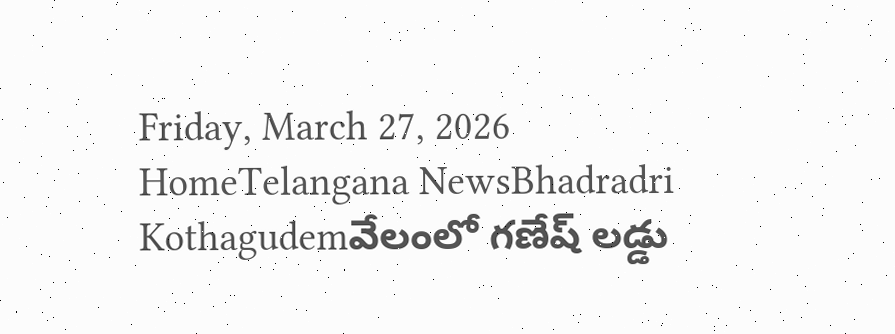Friday, March 27, 2026
HomeTelangana NewsBhadradri Kothagudemవేలంలో గణేష్ లడ్డు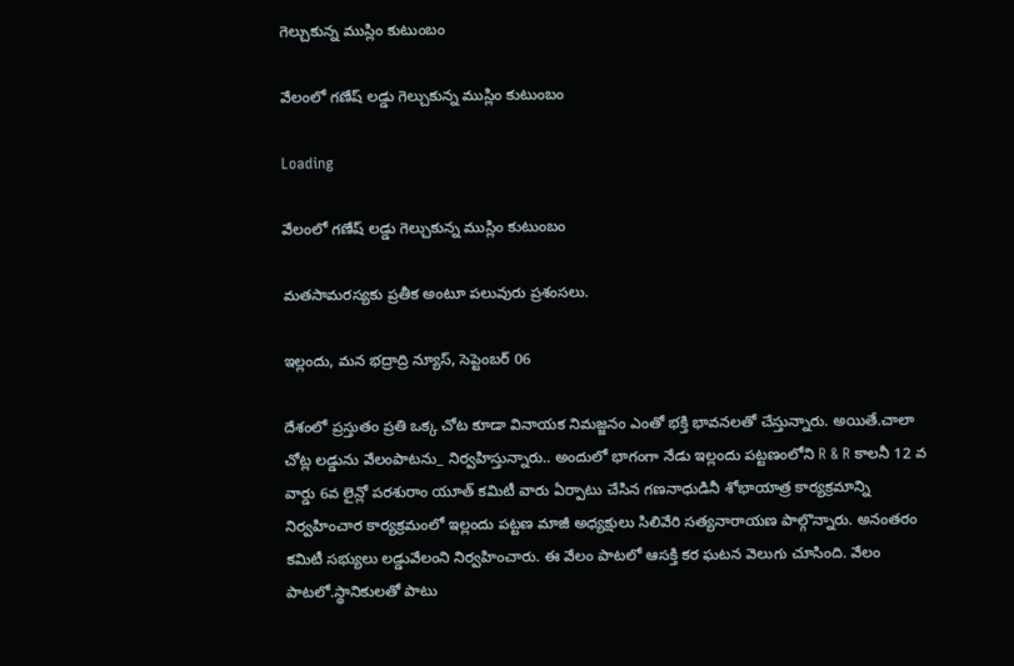గెల్చుకున్న ముస్లిం కుటుంబం

వేలంలో గణేష్ లడ్డు గెల్చుకున్న ముస్లిం కుటుంబం

Loading

వేలంలో గణేష్ లడ్డు గెల్చుకున్న ముస్లిం కుటుంబం

మతసామరస్యకు ప్రతీక అంటూ పలువురు ప్రశంసలు.

ఇల్లందు, మన భద్రాద్రి న్యూస్, సెప్టెంబర్ 06

దేశంలో ప్రస్తుతం ప్రతి ఒక్క చోట కూడా వినాయక నిమజ్జనం ఎంతో భక్తి భావనలతో చేస్తున్నారు. అయితే.చాలా చోట్ల లడ్డును వేలంపాటను_ నిర్వహిస్తున్నారు.. అందులో భాగంగా నేడు ఇల్లందు పట్టణంలోని R & R కాలనీ 12 వ వార్డు 6వ లైన్లో పరశురాం యూత్ కమిటీ వారు ఏర్పాటు చేసిన గణనాధుడినీ శోభాయాత్ర కార్యక్రమాన్ని నిర్వహించార కార్యక్రమంలో ఇల్లందు పట్టణ మాజీ అధ్యక్షులు సిలివేరి సత్యనారాయణ పాల్గొన్నారు. అనంతరం కమిటీ సభ్యులు లడ్డువేలంని నిర్వహించారు. ఈ వేలం పాటలో ఆసక్తి కర ఘటన వెలుగు చూసింది. వేలం పాటలో.స్థానికులతో పాటు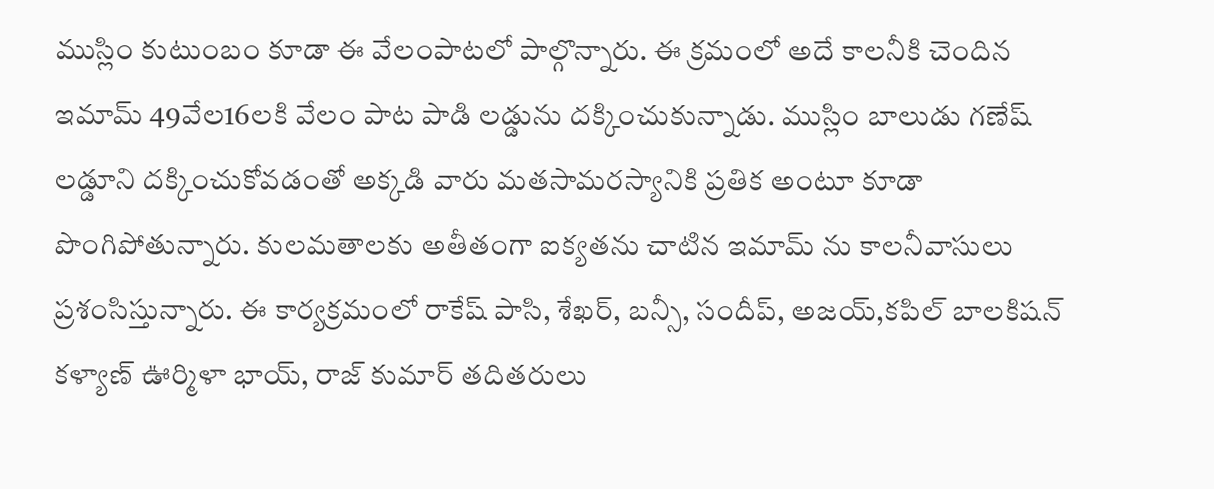ముస్లిం కుటుంబం కూడా ఈ వేలంపాటలో పాల్గొన్నారు. ఈ క్రమంలో అదే కాలనీకి చెందిన ఇమామ్ 49వేల16లకి వేలం పాట పాడి లడ్డును దక్కించుకున్నాడు. ముస్లిం బాలుడు గణేష్ లడ్డూని దక్కించుకోవడంతో అక్కడి వారు మతసామరస్యానికి ప్రతిక అంటూ కూడా పొంగిపోతున్నారు. కులమతాలకు అతీతంగా ఐక్యతను చాటిన ఇమామ్ ను కాలనీవాసులు ప్రశంసిస్తున్నారు. ఈ కార్యక్రమంలో రాకేష్ పాసి, శేఖర్, బన్సీ, సందీప్, అజయ్,కపిల్ బాలకిషన్ కళ్యాణ్ ఊర్మిళా భాయ్, రాజ్ కుమార్ తదితరులు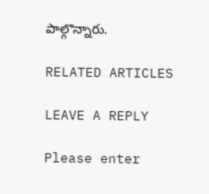పాల్గొన్నారు.

RELATED ARTICLES

LEAVE A REPLY

Please enter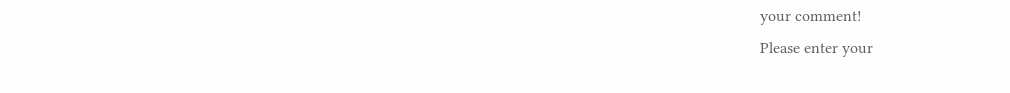your comment!
Please enter your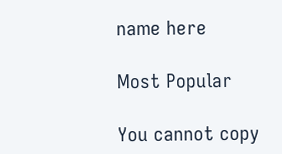name here

Most Popular

You cannot copy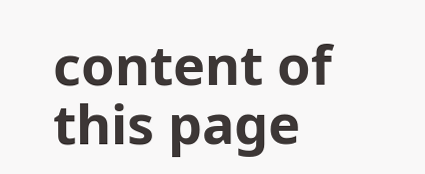content of this page